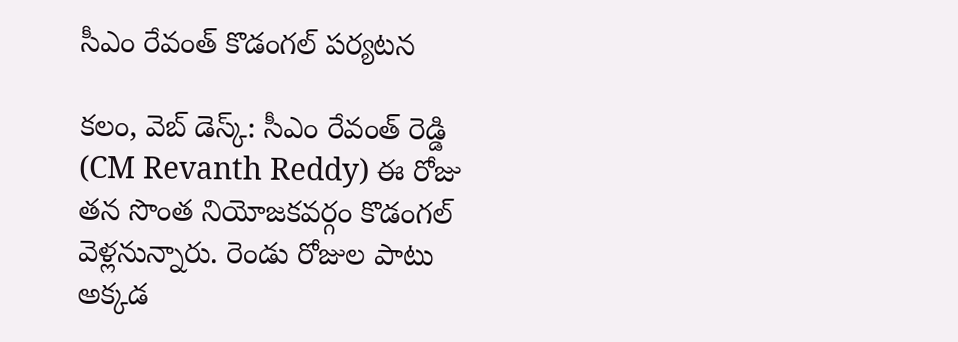సీఎం రేవంత్ కొడంగల్ పర్యటన

కలం, వెబ్ డెస్క్: సీఎం రేవంత్ రెడ్డి (CM Revanth Reddy) ఈ రోజు తన సొంత నియోజకవర్గం కొడంగల్ వెళ్లనున్నారు. రెండు రోజుల పాటు అక్కడ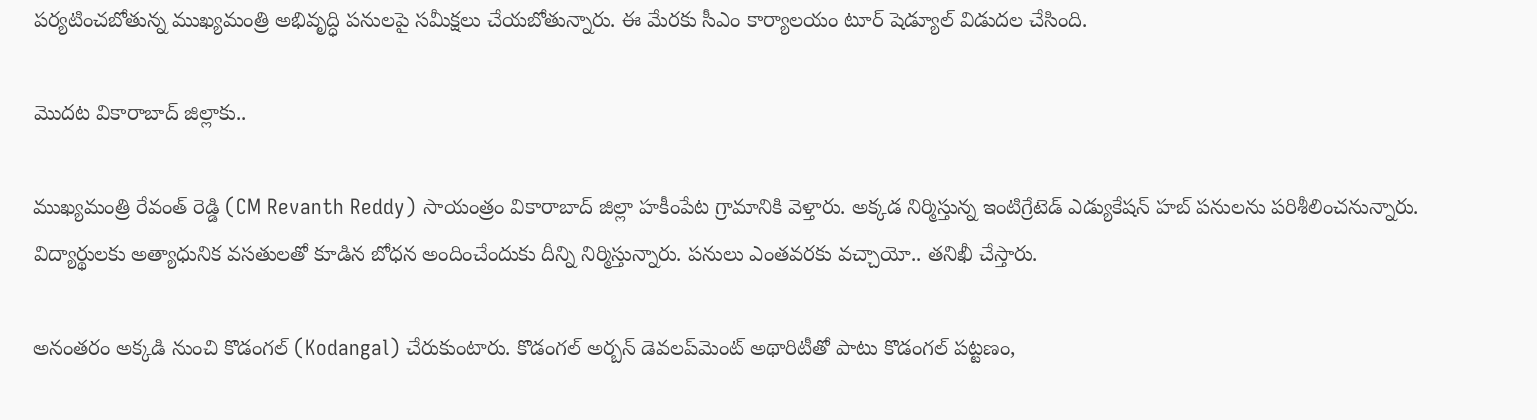పర్యటించబోతున్న ముఖ్యమంత్రి అభివృద్ధి పనులపై సమీక్షలు చేయబోతున్నారు. ఈ మేరకు సీఎం కార్యాలయం టూర్ షెడ్యూల్ విడుదల చేసింది.

మొదట వికారాబాద్ జిల్లాకు..

ముఖ్యమంత్రి రేవంత్ రెడ్డి (CM Revanth Reddy) సాయంత్రం వికారాబాద్ జిల్లా హకీంపేట గ్రామానికి వెళ్తారు. అక్కడ నిర్మిస్తున్న ఇంటిగ్రేటెడ్ ఎడ్యుకేషన్ హబ్ పనులను పరిశీలించనున్నారు. విద్యార్థులకు అత్యాధునిక వసతులతో కూడిన బోధన అందించేందుకు దీన్ని నిర్మిస్తున్నారు. పనులు ఎంతవరకు వచ్చాయో.. తనిఖీ చేస్తారు.

అనంతరం అక్కడి నుంచి కొడంగల్ (Kodangal) చేరుకుంటారు. కొడంగల్ అర్బన్ డెవలప్‌మెంట్ అథారిటీతో పాటు కొడంగల్ పట్టణం,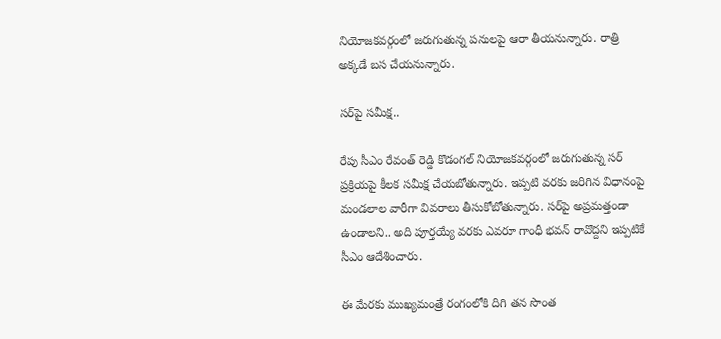నియోజకవర్గంలో జరుగుతున్న పనులపై ఆరా తీయనున్నారు. రాత్రి అక్కడే బస చేయనున్నారు.

సర్‌పై సమీక్ష..

రేపు సీఎం రేవంత్ రెడ్డి కొడంగల్ నియోజకవర్గంలో జరుగుతున్న సర్ ప్రక్రియపై కీలక సమీక్ష చేయబోతున్నారు. ఇప్పటి వరకు జరిగిన విధానంపై మండలాల వారీగా వివరాలు తీసుకోబోతున్నారు. సర్‌పై అప్రమత్తండా ఉండాలని.. అది పూర్తయ్యే వరకు ఎవరూ గాంధీ భవన్ రావొద్దని ఇప్పటికే సీఎం ఆదేశించారు.

ఈ మేరకు ముఖ్యమంత్రే రంగంలోకి దిగి తన సొంత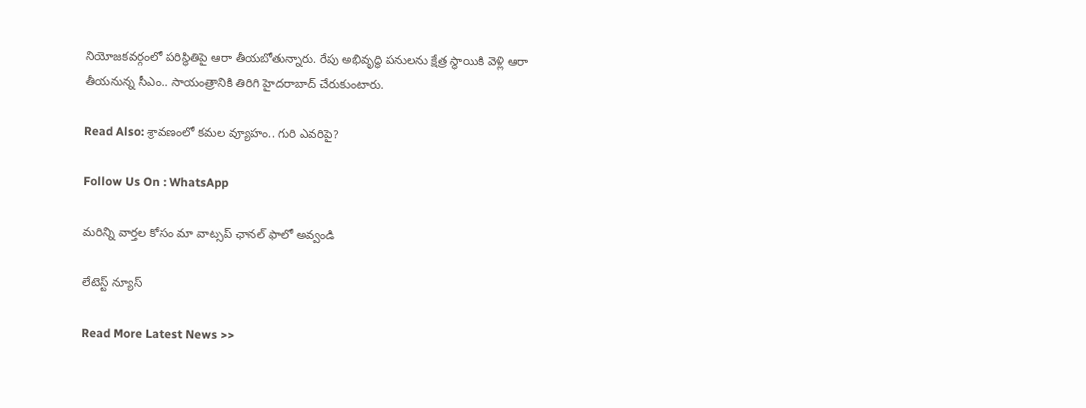నియోజకవర్గంలో పరిస్థితిపై ఆరా తీయబోతున్నారు. రేపు అభివృద్ధి పనులను క్షేత్ర స్థాయికి వెళ్లి ఆరా తీయనున్న సీఎం.. సాయంత్రానికి తిరిగి హైదరాబాద్ చేరుకుంటారు.

Read Also: శ్రావణంలో కమల వ్యూహం.. గురి ఎవరిపై?

Follow Us On : WhatsApp

మ‌రిన్ని వార్త‌ల కోసం మా వాట్స‌ప్ ఛాన‌ల్ ఫాలో అవ్వండి

లేటెస్ట్ న్యూస్‌

Read More Latest News >>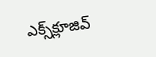ఎక్స్‌క్లూజివ్‌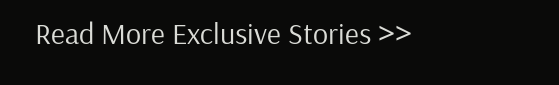Read More Exclusive Stories >>